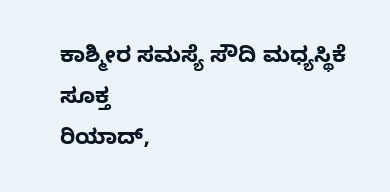ಕಾಶ್ಮೀರ ಸಮಸ್ಯೆ ಸೌದಿ ಮಧ್ಯಸ್ಥಿಕೆ ಸೂಕ್ತ
ರಿಯಾದ್,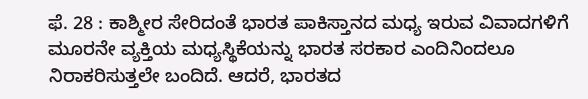ಫೆ. 28 : ಕಾಶ್ಮೀರ ಸೇರಿದಂತೆ ಭಾರತ ಪಾಕಿಸ್ತಾನದ ಮಧ್ಯ ಇರುವ ವಿವಾದಗಳಿಗೆ ಮೂರನೇ ವ್ಯಕ್ತಿಯ ಮಧ್ಯಸ್ಥಿಕೆಯನ್ನು ಭಾರತ ಸರಕಾರ ಎಂದಿನಿಂದಲೂ ನಿರಾಕರಿಸುತ್ತಲೇ ಬಂದಿದೆ. ಆದರೆ, ಭಾರತದ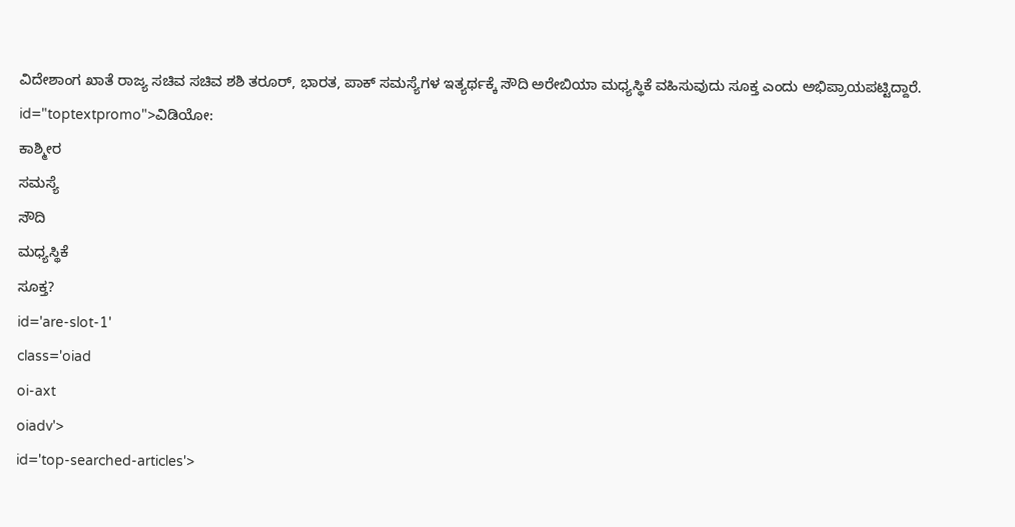ವಿದೇಶಾಂಗ ಖಾತೆ ರಾಜ್ಯ ಸಚಿವ ಸಚಿವ ಶಶಿ ತರೂರ್, ಭಾರತ, ಪಾಕ್ ಸಮಸ್ಯೆಗಳ ಇತ್ಯರ್ಥಕ್ಕೆ ಸೌದಿ ಅರೇಬಿಯಾ ಮಧ್ಯಸ್ಥಿಕೆ ವಹಿಸುವುದು ಸೂಕ್ತ ಎಂದು ಅಭಿಪ್ರಾಯಪಟ್ಟಿದ್ದಾರೆ. id="toptextpromo">ವಿಡಿಯೋ:
ಕಾಶ್ಮೀರ
ಸಮಸ್ಯೆ
ಸೌದಿ
ಮಧ್ಯಸ್ಥಿಕೆ
ಸೂಕ್ತ?
id='are-slot-1'
class='oiad
oi-axt
oiadv'>
id='top-searched-articles'>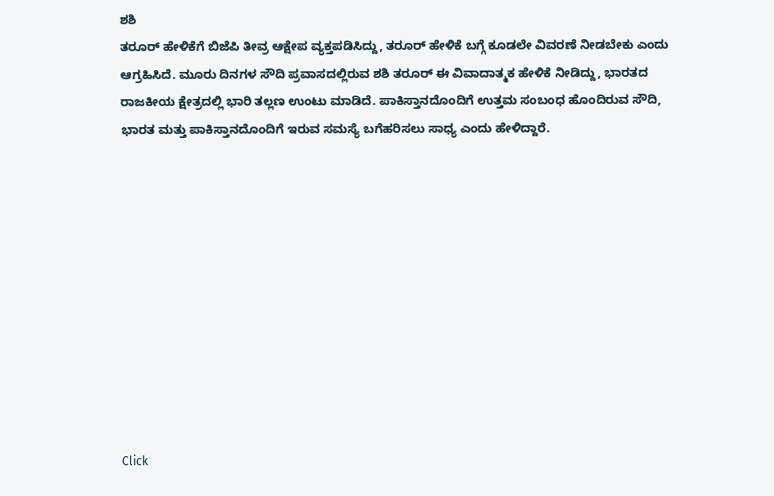ಶಶಿ
ತರೂರ್ ಹೇಳಿಕೆಗೆ ಬಿಜೆಪಿ ತೀವ್ರ ಆಕ್ಷೇಪ ವ್ಯಕ್ತಪಡಿಸಿದ್ದು, ತರೂರ್ ಹೇಳಿಕೆ ಬಗ್ಗೆ ಕೂಡಲೇ ವಿವರಣೆ ನೀಡಬೇಕು ಎಂದು ಆಗ್ರಹಿಸಿದೆ. ಮೂರು ದಿನಗಳ ಸೌದಿ ಪ್ರವಾಸದಲ್ಲಿರುವ ಶಶಿ ತರೂರ್ ಈ ವಿವಾದಾತ್ಮಕ ಹೇಳಿಕೆ ನೀಡಿದ್ದು, ಭಾರತದ ರಾಜಕೀಯ ಕ್ಷೇತ್ರದಲ್ಲಿ ಭಾರಿ ತಲ್ಲಣ ಉಂಟು ಮಾಡಿದೆ. ಪಾಕಿಸ್ತಾನದೊಂದಿಗೆ ಉತ್ತಮ ಸಂಬಂಧ ಹೊಂದಿರುವ ಸೌದಿ, ಭಾರತ ಮತ್ತು ಪಾಕಿಸ್ತಾನದೊಂದಿಗೆ ಇರುವ ಸಮಸ್ಯೆ ಬಗೆಹರಿಸಲು ಸಾಧ್ಯ ಎಂದು ಹೇಳಿದ್ದಾರೆ.











Click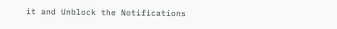it and Unblock the Notifications